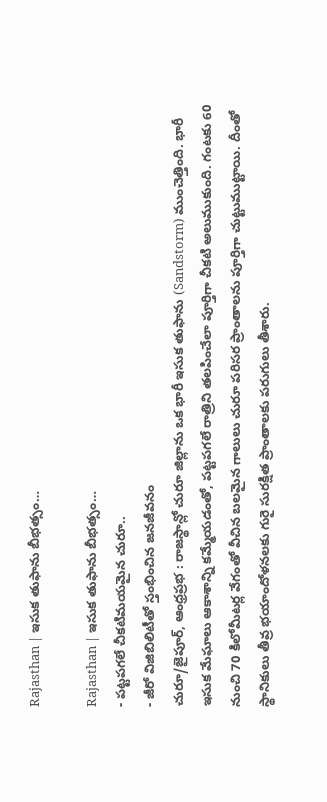Rajasthan | ఇసుక తుఫాను బీభత్సం…

Rajasthan | ఇసుక తుఫాను బీభత్సం…
- పట్టపగలే చీకటిమయమైన చురూ..
- జీరో విజిబిలిటీతో స్తంభించిన జనజీవనం
చురూ/జైపూర్, ఆంధ్రప్రభ : రాజస్థాన్లో చురూ జిల్లాను ఒక భారీ ఇసుక తుఫాను (Sandstorm) ముంచెత్తింది. భారీ ఇసుక మేఘాలు ఆకాశాన్ని కమ్మేయడంతో, పట్టపగలే రాత్రిని తలపించేలా పూర్తిగా చీకటి అలుముకుంది. గంటకు 60 నుంచి 70 కిలోమీటర్ల వేగంతో వీచిన బలమైన గాలులు చురూ పరిసర ప్రాంతాలను పూర్తిగా చుట్టుముట్టాయి. దీంతో స్థానికులు తీవ్ర భయాందోళనలకు గురై సురక్షిత ప్రాంతాలకు పరుగులు తీశారు.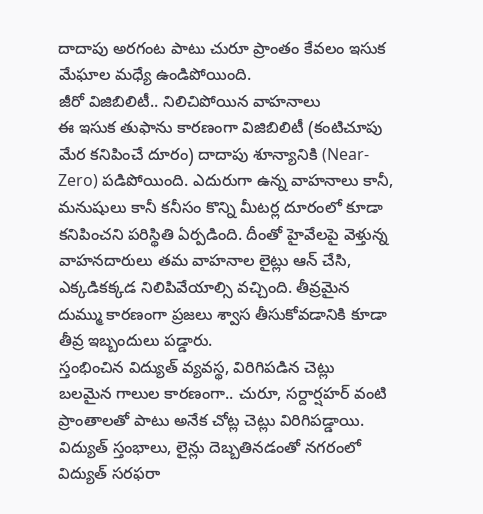దాదాపు అరగంట పాటు చురూ ప్రాంతం కేవలం ఇసుక మేఘాల మధ్యే ఉండిపోయింది.
జీరో విజిబిలిటీ.. నిలిచిపోయిన వాహనాలు
ఈ ఇసుక తుఫాను కారణంగా విజిబిలిటీ (కంటిచూపు మేర కనిపించే దూరం) దాదాపు శూన్యానికి (Near-Zero) పడిపోయింది. ఎదురుగా ఉన్న వాహనాలు కానీ, మనుషులు కానీ కనీసం కొన్ని మీటర్ల దూరంలో కూడా కనిపించని పరిస్థితి ఏర్పడింది. దీంతో హైవేలపై వెళ్తున్న వాహనదారులు తమ వాహనాల లైట్లు ఆన్ చేసి, ఎక్కడికక్కడ నిలిపివేయాల్సి వచ్చింది. తీవ్రమైన దుమ్ము కారణంగా ప్రజలు శ్వాస తీసుకోవడానికి కూడా తీవ్ర ఇబ్బందులు పడ్డారు.
స్తంభించిన విద్యుత్ వ్యవస్థ, విరిగిపడిన చెట్లు
బలమైన గాలుల కారణంగా.. చురూ, సర్దార్షహర్ వంటి ప్రాంతాలతో పాటు అనేక చోట్ల చెట్లు విరిగిపడ్డాయి. విద్యుత్ స్తంభాలు, లైన్లు దెబ్బతినడంతో నగరంలో విద్యుత్ సరఫరా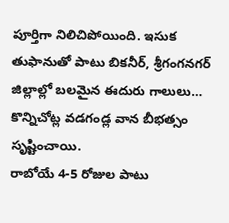పూర్తిగా నిలిచిపోయింది. ఇసుక తుఫానుతో పాటు బికనీర్, శ్రీగంగనగర్ జిల్లాల్లో బలమైన ఈదురు గాలులు… కొన్నిచోట్ల వడగండ్ల వాన బీభత్సం సృష్టించాయి.
రాబోయే 4-5 రోజుల పాటు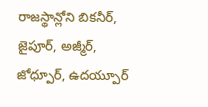రాజస్థాన్లోని బికనీర్, జైపూర్, అజ్మీర్, జోధ్పూర్, ఉదయ్పూర్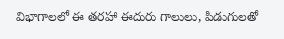విభాగాలలో ఈ తరహా ఈదురు గాలులు, పిడుగులతో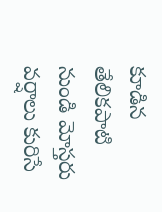కూడిన తేలికపాటి నుండి మోస్తరు వర్షాలు కురిసే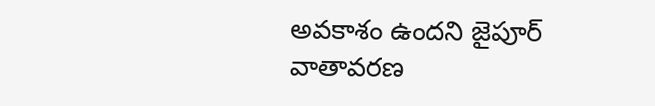అవకాశం ఉందని జైపూర్ వాతావరణ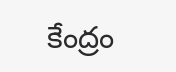కేంద్రం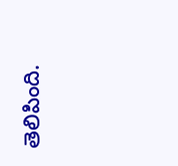తెలిపింది.